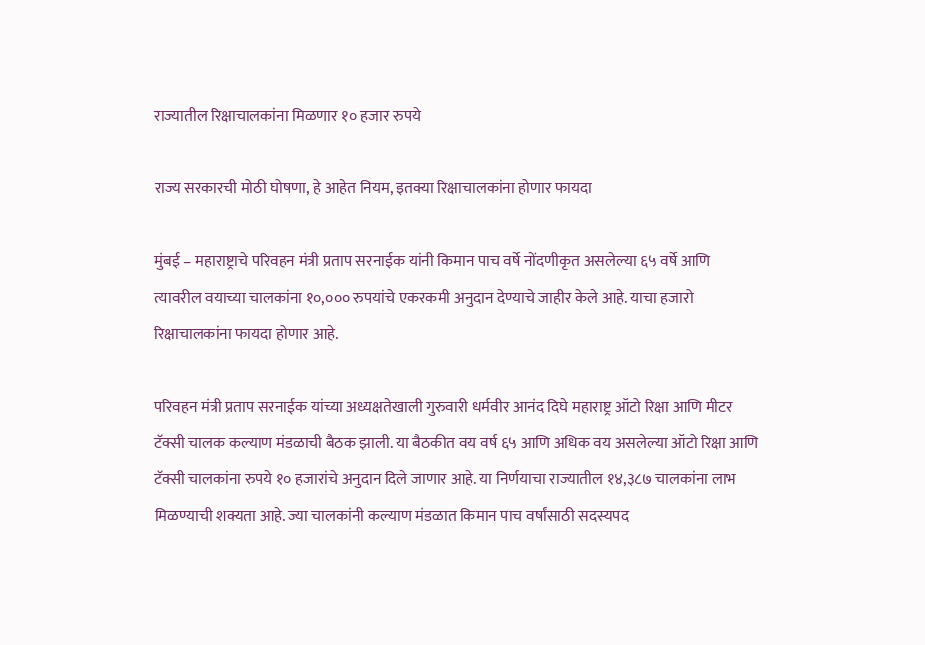राज्यातील रिक्षाचालकांना मिळणार १० हजार रुपये

राज्य सरकारची मोठी घोषणा, हे आहेत नियम, इतक्या रिक्षाचालकांना होणार फायदा

मुंबई – महाराष्ट्राचे परिवहन मंत्री प्रताप सरनाईक यांनी किमान पाच वर्षे नोंदणीकृत असलेल्या ६५ वर्षे आणि त्यावरील वयाच्या चालकांना १०,००० रुपयांचे एकरकमी अनुदान देण्याचे जाहीर केले आहे. याचा हजारो रिक्षाचालकांना फायदा होणार आहे.

परिवहन मंत्री प्रताप सरनाईक यांच्या अध्यक्षतेखाली गुरुवारी धर्मवीर आनंद दिघे महाराष्ट्र ऑटो रिक्षा आणि मीटर टॅक्सी चालक कल्याण मंडळाची बैठक झाली. या बैठकीत वय वर्ष ६५ आणि अधिक वय असलेल्या ऑटो रिक्षा आणि टॅक्सी चालकांना रुपये १० हजारांचे अनुदान दिले जाणार आहे. या निर्णयाचा राज्यातील १४,३८७ चालकांना लाभ मिळण्याची शक्यता आहे. ज्या चालकांनी कल्याण मंडळात किमान पाच वर्षांसाठी सदस्यपद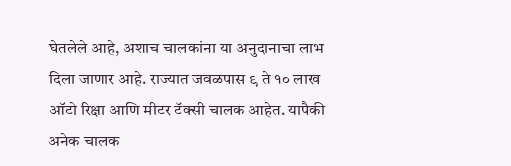घेतलेले आहे, अशाच चालकांना या अनुदानाचा लाभ दिला जाणार आहे. राज्यात जवळपास ९ ते १० लाख ऑटो रिक्षा आणि मीटर टॅक्सी चालक आहेत. यापैकी अनेक चालक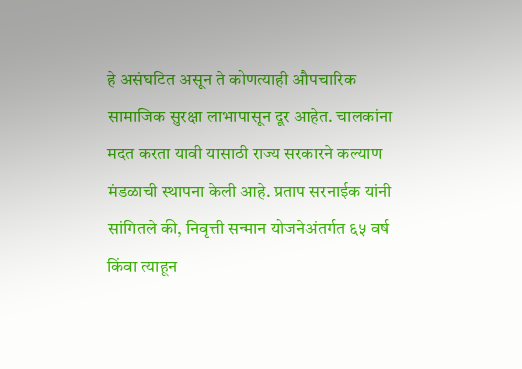हे असंघटित असून ते कोणत्याही औपचारिक सामाजिक सुरक्षा लाभापासून दूर आहेत. चालकांना मदत करता यावी यासाठी राज्य सरकारने कल्याण मंडळाची स्थापना केली आहे. प्रताप सरनाईक यांनी सांगितले की, निवृत्ती सन्मान योजनेअंतर्गत ६५ वर्ष किंवा त्याहून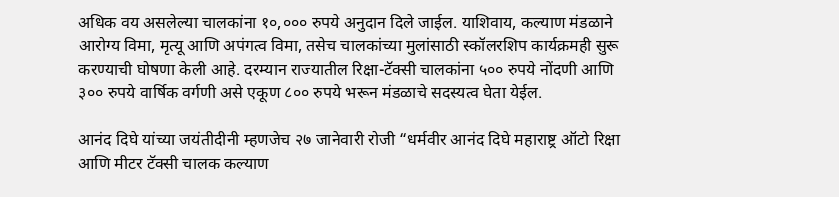अधिक वय असलेल्या चालकांना १०,००० रुपये अनुदान दिले जाईल. याशिवाय, कल्याण मंडळाने आरोग्य विमा, मृत्यू आणि अपंगत्व विमा, तसेच चालकांच्या मुलांसाठी स्कॉलरशिप कार्यक्रमही सुरू करण्याची घोषणा केली आहे. दरम्यान राज्यातील रिक्षा-टॅक्सी चालकांना ५०० रुपये नोंदणी आणि ३०० रुपये वार्षिक वर्गणी असे एकूण ८०० रुपये भरून मंडळाचे सदस्यत्व घेता येईल.

आनंद दिघे यांच्या जयंतीदीनी म्हणजेच २७ जानेवारी रोजी “धर्मवीर आनंद दिघे महाराष्ट्र ऑटो रिक्षा आणि मीटर टॅक्सी चालक कल्याण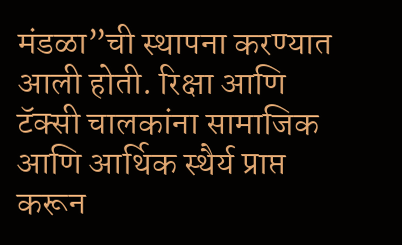मंडळा”ची स्थापना करण्यात आली होती. रिक्षा आणि टॅक्सी चालकांना सामाजिक आणि आर्थिक स्थैर्य प्राप्त करून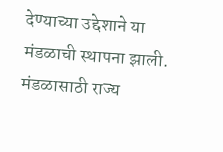देण्याच्या उद्देशाने या मंडळाची स्थापना झाली. मंडळासाठी राज्य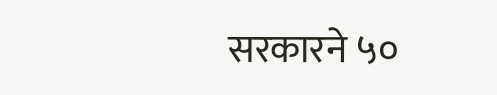सरकारने ५०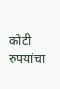कोटी रुपयांचा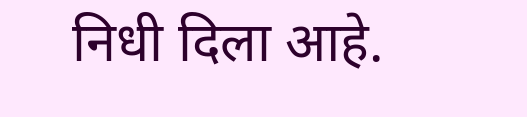निधी दिला आहे.